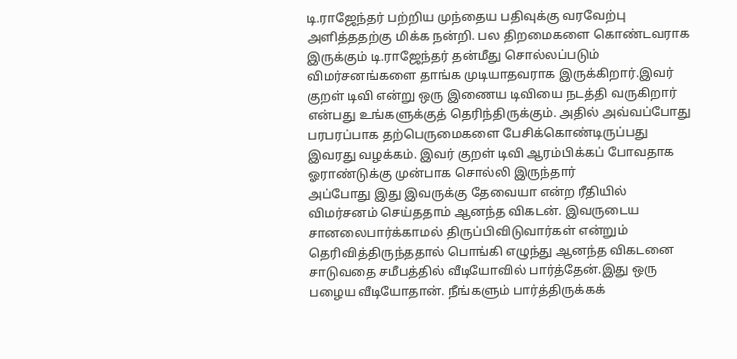டி.ராஜேந்தர் பற்றிய முந்தைய பதிவுக்கு வரவேற்பு அளித்ததற்கு மிக்க நன்றி. பல திறமைகளை கொண்டவராக இருக்கும் டி.ராஜேந்தர் தன்மீது சொல்லப்படும் விமர்சனங்களை தாங்க முடியாதவராக இருக்கிறார்.இவர் குறள் டிவி என்று ஒரு இணைய டிவியை நடத்தி வருகிறார் என்பது உங்களுக்குத் தெரிந்திருக்கும். அதில் அவ்வப்போது பரபரப்பாக தற்பெருமைகளை பேசிக்கொண்டிருப்பது இவரது வழக்கம். இவர் குறள் டிவி ஆரம்பிக்கப் போவதாக ஓராண்டுக்கு முன்பாக சொல்லி இருந்தார்
அப்போது இது இவருக்கு தேவையா என்ற ரீதியில் விமர்சனம் செய்ததாம் ஆனந்த விகடன். இவருடைய சானலைபார்க்காமல் திருப்பிவிடுவார்கள் என்றும் தெரிவித்திருந்ததால் பொங்கி எழுந்து ஆனந்த விகடனை சாடுவதை சமீபத்தில் வீடியோவில் பார்த்தேன்.இது ஒரு பழைய வீடியோதான். நீங்களும் பார்த்திருக்கக்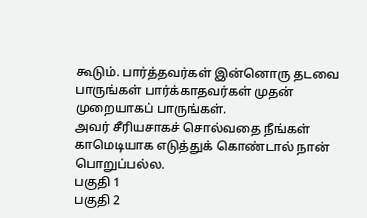கூடும். பார்த்தவர்கள் இன்னொரு தடவை பாருங்கள் பார்க்காதவர்கள் முதன் முறையாகப் பாருங்கள்.
அவர் சீரியசாகச் சொல்வதை நீங்கள் காமெடியாக எடுத்துக் கொண்டால் நான் பொறுப்பல்ல.
பகுதி 1
பகுதி 2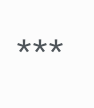***